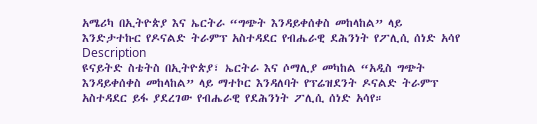አሜሪካ በኢትዮጵያ እና ኤርትራ “ግጭት እንዳይቀሰቀስ መከላከል” ላይ እንድታተኩር የዶናልድ ትራምፕ አስተዳደር የብሔራዊ ደሕንነት የፖሊሲ ሰነድ አሳየ
Description
ዩናይትድ ስቴትስ በኢትዮጵያ፣ ኤርትራ እና ሶማሊያ መካከል “አዲስ ግጭት እንዳይቀሰቀስ መከላከል” ላይ ማተኮር እንዳለባት የፕሬዝደንት ዶናልድ ትራምፕ አስተዳደር ይፋ ያደረገው የብሔራዊ የደሕንነት ፖሊሲ ሰነድ አሳየ።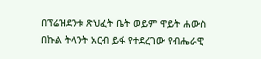በፕሬዝደንቱ ጽህፈት ቤት ወይም ዋይት ሐውስ በኩል ትላንት አርብ ይፋ የተደረገው የብሔራዊ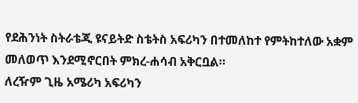የደሕንነት ስትራቴጂ ዩናይትድ ስቴትስ አፍሪካን በተመለከተ የምትከተለው አቋም መለወጥ እንደሚኖርበት ምክረ-ሐሳብ አቅርቧል።
ለረዥም ጊዜ አሜሪካ አፍሪካን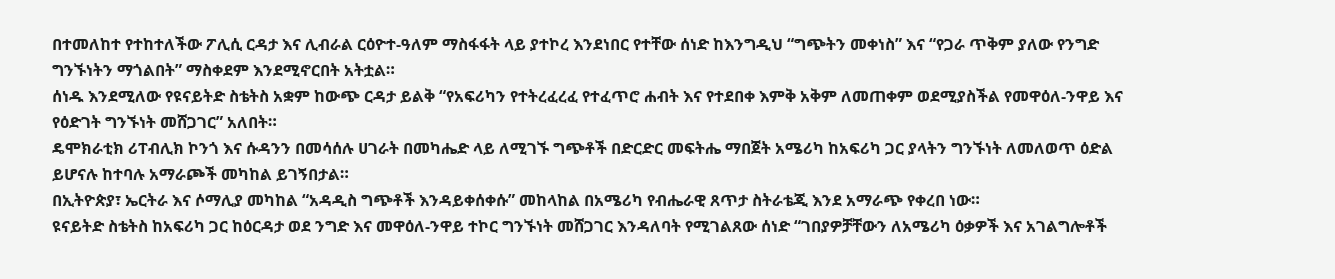በተመለከተ የተከተለችው ፖሊሲ ርዳታ እና ሊብራል ርዕዮተ-ዓለም ማስፋፋት ላይ ያተኮረ እንደነበር የተቸው ሰነድ ከእንግዲህ “ግጭትን መቀነስ” እና “የጋራ ጥቅም ያለው የንግድ ግንኙነትን ማጎልበት” ማስቀደም እንደሚኖርበት አትቷል።
ሰነዱ እንደሚለው የዩናይትድ ስቴትስ አቋም ከውጭ ርዳታ ይልቅ “የአፍሪካን የተትረፈረፈ የተፈጥሮ ሐብት እና የተደበቀ እምቅ አቅም ለመጠቀም ወደሚያስችል የመዋዕለ-ንዋይ እና የዕድገት ግንኙነት መሸጋገር” አለበት።
ዴሞክራቲክ ሪፐብሊክ ኮንጎ እና ሱዳንን በመሳሰሉ ሀገራት በመካሔድ ላይ ለሚገኙ ግጭቶች በድርድር መፍትሔ ማበጀት አሜሪካ ከአፍሪካ ጋር ያላትን ግንኙነት ለመለወጥ ዕድል ይሆናሉ ከተባሉ አማራጮች መካከል ይገኝበታል።
በኢትዮጵያ፣ ኤርትራ እና ሶማሊያ መካከል “አዳዲስ ግጭቶች እንዳይቀሰቀሱ” መከላከል በአሜሪካ የብሔራዊ ጸጥታ ስትራቴጂ እንደ አማራጭ የቀረበ ነው።
ዩናይትድ ስቴትስ ከአፍሪካ ጋር ከዕርዳታ ወደ ንግድ እና መዋዕለ-ንዋይ ተኮር ግንኙነት መሸጋገር እንዳለባት የሚገልጸው ሰነድ “ገበያዎቻቸውን ለአሜሪካ ዕቃዎች እና አገልግሎቶች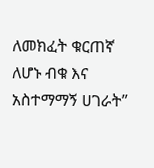ለመክፈት ቁርጠኛ ለሆኑ ብቁ እና አስተማማኝ ሀገራት”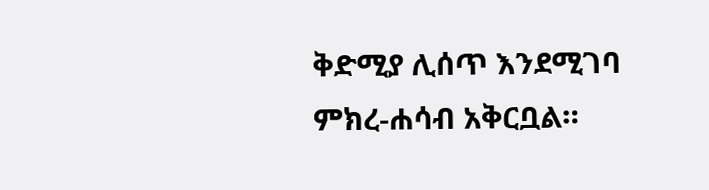ቅድሚያ ሊሰጥ እንደሚገባ ምክረ-ሐሳብ አቅርቧል።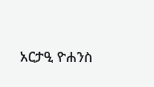አርታዒ ዮሐንስ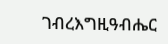ገብረእግዚዓብሔር